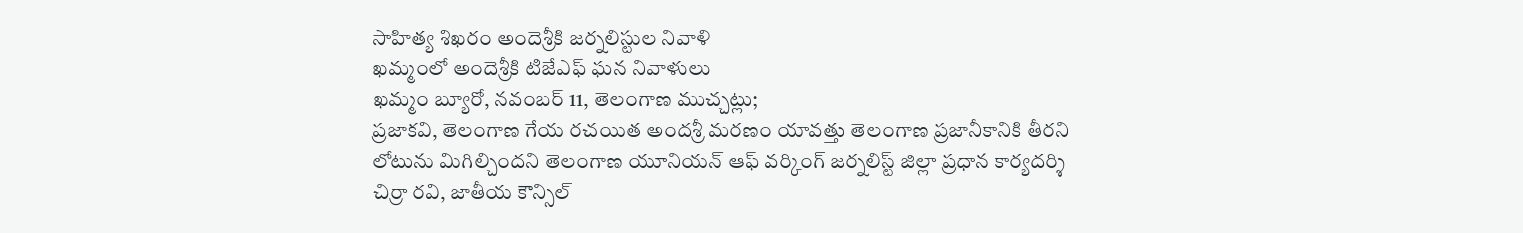సాహిత్య శిఖరం అందెశ్రీకి జర్నలిస్టుల నివాళి
ఖమ్మంలో అందెశ్రీకి టిజేఎఫ్ ఘన నివాళులు
ఖమ్మం బ్యూరో, నవంబర్ 11, తెలంగాణ ముచ్చట్లు;
ప్రజాకవి, తెలంగాణ గేయ రచయిత అందశ్రీ మరణం యావత్తు తెలంగాణ ప్రజానీకానికి తీరని లోటును మిగిల్చిందని తెలంగాణ యూనియన్ ఆఫ్ వర్కింగ్ జర్నలిస్ట్ జిల్లా ప్రధాన కార్యదర్శి చిర్రా రవి, జాతీయ కౌన్సిల్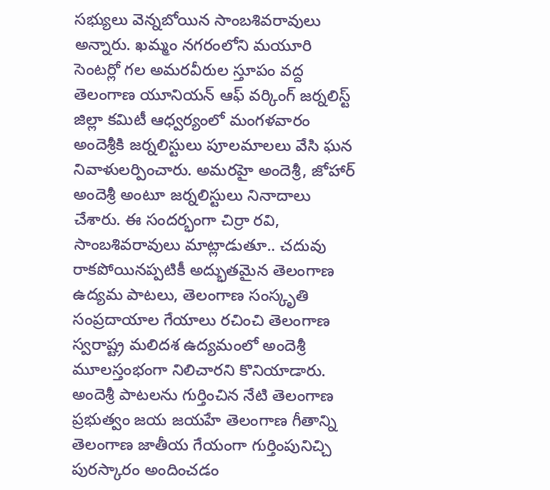సభ్యులు వెన్నబోయిన సాంబశివరావులు అన్నారు. ఖమ్మం నగరంలోని మయూరి సెంటర్లో గల అమరవీరుల స్తూపం వద్ద తెలంగాణ యూనియన్ ఆఫ్ వర్కింగ్ జర్నలిస్ట్ జిల్లా కమిటీ ఆధ్వర్యంలో మంగళవారం అందెశ్రీకి జర్నలిస్టులు పూలమాలలు వేసి ఘన నివాళులర్పించారు. అమరహై అందెశ్రీ, జోహార్ అందెశ్రీ అంటూ జర్నలిస్టులు నినాదాలు చేశారు. ఈ సందర్భంగా చిర్రా రవి, సాంబశివరావులు మాట్లాడుతూ.. చదువు రాకపోయినప్పటికీ అద్భుతమైన తెలంగాణ ఉద్యమ పాటలు, తెలంగాణ సంస్కృతి సంప్రదాయాల గేయాలు రచించి తెలంగాణ స్వరాష్ట్ర మలిదశ ఉద్యమంలో అందెశ్రీ మూలస్తంభంగా నిలిచారని కొనియాడారు. అందెశ్రీ పాటలను గుర్తించిన నేటి తెలంగాణ ప్రభుత్వం జయ జయహే తెలంగాణ గీతాన్ని తెలంగాణ జాతీయ గేయంగా గుర్తింపునిచ్చి పురస్కారం అందించడం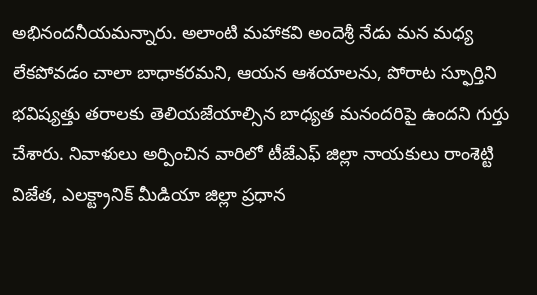అభినందనీయమన్నారు. అలాంటి మహాకవి అందెశ్రీ నేడు మన మధ్య లేకపోవడం చాలా బాధాకరమని, ఆయన ఆశయాలను, పోరాట స్ఫూర్తిని భవిష్యత్తు తరాలకు తెలియజేయాల్సిన బాధ్యత మనందరిపై ఉందని గుర్తు చేశారు. నివాళులు అర్పించిన వారిలో టీజేఎఫ్ జిల్లా నాయకులు రాంశెట్టి విజేత, ఎలక్ట్రానిక్ మీడియా జిల్లా ప్రధాన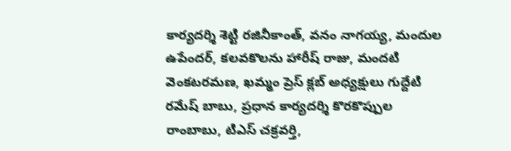కార్యదర్శి శెట్టి రజినీకాంత్, వనం నాగయ్య, మందుల ఉపేందర్, కలవకొలను హారీష్ రాజు, మందటి వెంకటరమణ, ఖమ్మం ప్రెస్ క్లబ్ అధ్యక్షులు గుద్దేటి రమేష్ బాబు, ప్రధాన కార్యదర్శి కొరకొప్పుల రాంబాబు, టిఎస్ చక్రవర్తి,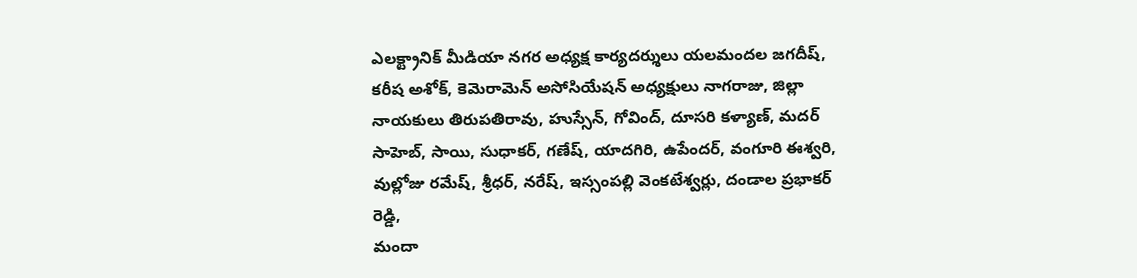ఎలక్ట్రానిక్ మీడియా నగర అధ్యక్ష కార్యదర్శులు యలమందల జగదీష్, కరీష అశోక్, కెమెరామెన్ అసోసియేషన్ అధ్యక్షులు నాగరాజు, జిల్లా నాయకులు తిరుపతిరావు, హుస్సేన్, గోవింద్, దూసరి కళ్యాణ్, మదర్ సాహెబ్, సాయి, సుధాకర్, గణేష్, యాదగిరి, ఉపేందర్, వంగూరి ఈశ్వరి, వుల్లోజు రమేష్, శ్రీధర్, నరేష్, ఇస్సంపల్లి వెంకటేశ్వర్లు, దండాల ప్రభాకర్ రెడ్డి,
మందా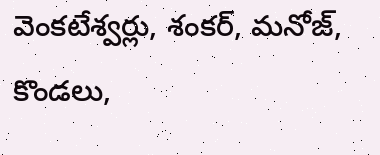వెంకటేశ్వర్లు, శంకర్, మనోజ్, కొండలు,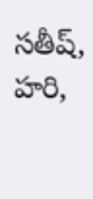సతీష్, హరి,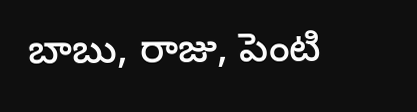బాబు, రాజు, పెంటి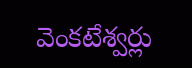వెంకటేశ్వర్లు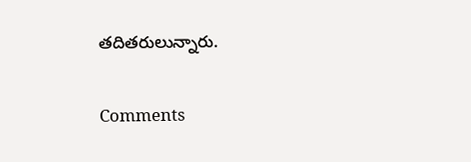తదితరులున్నారు.


Comments